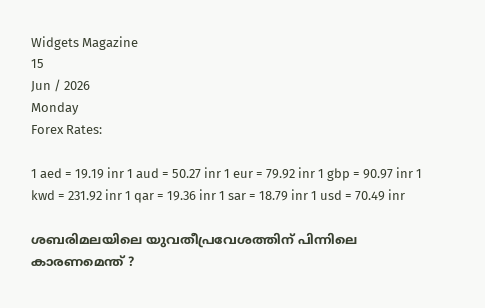Widgets Magazine
15
Jun / 2026
Monday
Forex Rates:

1 aed = 19.19 inr 1 aud = 50.27 inr 1 eur = 79.92 inr 1 gbp = 90.97 inr 1 kwd = 231.92 inr 1 qar = 19.36 inr 1 sar = 18.79 inr 1 usd = 70.49 inr

ശബരിമലയിലെ യുവതീപ്രവേശത്തിന് പിന്നിലെ കാരണമെന്ത് ?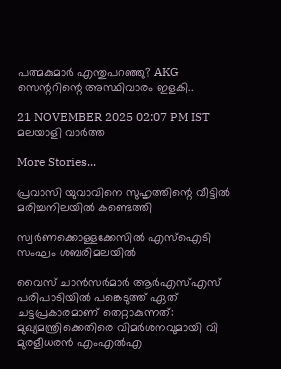പത്മകുമാർ എന്തുപറഞ്ഞു? AKG സെന്ററിന്റെ അസ്ഥിവാരം ഇളകി..

21 NOVEMBER 2025 02:07 PM IST
മലയാളി വാര്‍ത്ത

More Stories...

പ്രവാസി യുവാവിനെ സുഹൃത്തിന്റെ വീട്ടില്‍ മരിച്ചനിലയില്‍ കണ്ടെത്തി

സ്വര്‍ണക്കൊള്ളക്കേസില്‍ എസ്‌ഐടി സംഘം ശബരിമലയില്‍

വൈസ് ചാന്‍സര്‍മാര്‍ ആര്‍എസ്എസ് പരിപാടിയില്‍ പങ്കെടുത്ത് ഏത് ചട്ടപ്രകാരമാണ് തെറ്റാകുന്നത്: മുഖ്യമന്ത്രിക്കെതിരെ വിമര്‍ശനവുമായി വി മുരളീധരന്‍ എംഎല്‍എ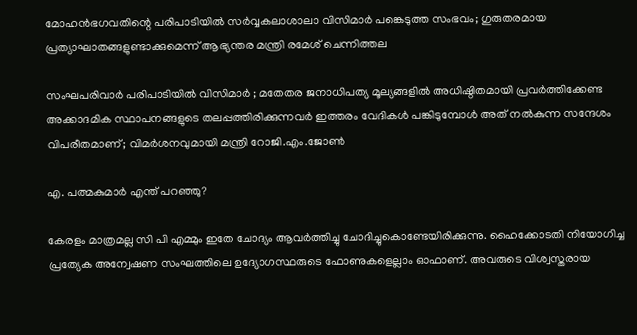മോഹന്‍ഭഗവതിന്റെ പരിപാടിയില്‍ സര്‍വ്വകലാശാലാ വിസിമാര്‍ പങ്കെടുത്ത സംഭവം; ഗുരുതരമായ പ്രത്യാഘാതങ്ങളുണ്ടാക്കുമെന്ന് ആഭ്യന്തര മന്ത്രി രമേശ് ചെന്നിത്തല

സംഘപരിവാർ പരിപാടിയിൽ വിസിമാർ ; മതേതര ജനാധിപത്യ മൂല്യങ്ങളിൽ അധിഷ്ഠിതമായി പ്രവർത്തിക്കേണ്ട അക്കാദമിക സ്ഥാപനങ്ങളുടെ തലപ്പത്തിരിക്കുന്നവർ ഇത്തരം വേദികൾ പങ്കിടുമ്പോൾ അത് നൽകുന്ന സന്ദേശം വിപരീതമാണ്; വിമർശനവുമായി മന്ത്രി റോജി.എം.ജോൺ

എ. പത്മകുമാർ എന്ത് പറഞ്ഞു?

കേരളം മാത്രമല്ല സി പി എമ്മും ഇതേ ചോദ്യം ആവർത്തിച്ചു ചോദിച്ചുകൊണ്ടേയിരിക്കുന്നു. ഹൈക്കോടതി നിയോഗിച്ച പ്രത്യേക അന്വേഷണ സംഘത്തിലെ ഉദ്യോഗസ്ഥരുടെ ഫോണുകളെല്ലാം ഓഫാണ്. അവരുടെ വിശ്വസ്തരായ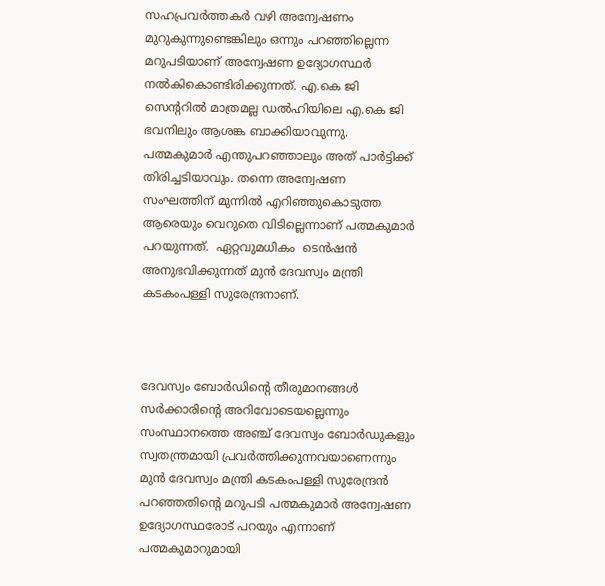സഹപ്രവർത്തകർ വഴി അന്വേഷണം മുറുകുന്നുണ്ടെങ്കിലും ഒന്നും പറഞ്ഞില്ലെന്ന മറുപടിയാണ് അന്വേഷണ ഉദ്യോഗസ്ഥർ നൽകികൊണ്ടിരിക്കുന്നത്. എ.കെ ജി സെന്ററിൽ മാത്രമല്ല ഡൽഹിയിലെ എ.കെ ജി ഭവനിലും ആശങ്ക ബാക്കിയാവുന്നു. പത്മകുമാർ എന്തുപറഞ്ഞാലും അത് പാർട്ടിക്ക് തിരിച്ചടിയാവും. തന്നെ അന്വേഷണ സംഘത്തിന് മുന്നിൽ എറിഞ്ഞുകൊടുത്ത ആരെയും വെറുതെ വിടില്ലെന്നാണ് പത്മകുമാർ പറയുന്നത്.  ഏറ്റവുമധികം  ടെൻഷൻ അനുഭവിക്കുന്നത് മുൻ ദേവസ്വം മന്ത്രി കടകംപള്ളി സുരേന്ദ്രനാണ്.



ദേവസ്വം ബോർഡിന്റെ തീരുമാനങ്ങൾ സർക്കാരിൻ്റെ അറിവോടെയല്ലെന്നും സംസ്ഥാനത്തെ അഞ്ച് ദേവസ്വം ബോർഡുകളും സ്വതന്ത്രമായി പ്രവർത്തിക്കുന്നവയാണെന്നും മുൻ ദേവസ്വം മന്ത്രി കടകംപള്ളി സുരേന്ദ്രൻ പറഞ്ഞതിന്റെ മറുപടി പത്മകുമാർ അന്വേഷണ ഉദ്യോഗസ്ഥരോട് പറയും എന്നാണ് പത്മകുമാറുമായി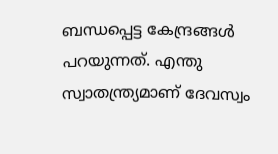ബന്ധപ്പെട്ട കേന്ദ്രങ്ങൾ  പറയുന്നത്. എന്തു സ്വാതന്ത്ര്യമാണ് ദേവസ്വം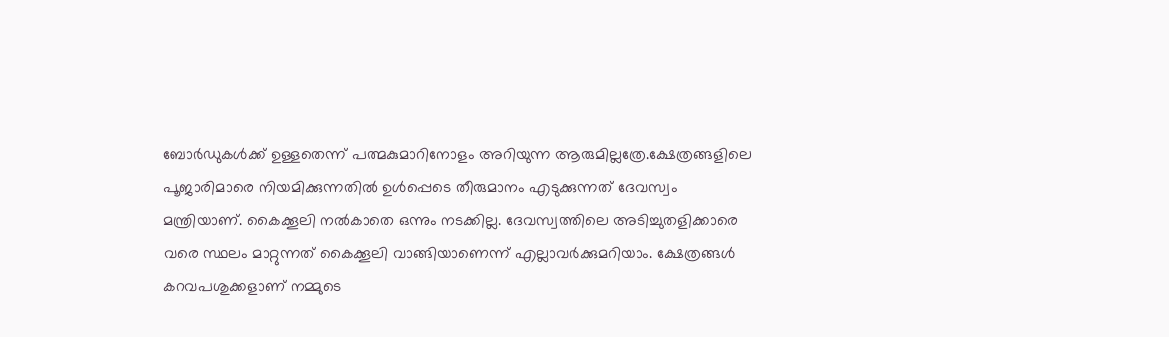ബോർഡുകൾക്ക് ഉള്ളതെന്ന് പത്മകുമാറിനോളം അറിയുന്ന ആരുമില്ലത്രേ.ക്ഷേത്രങ്ങളിലെ പൂജാരിമാരെ നിയമിക്കുന്നതിൽ ഉൾപ്പെടെ തീരുമാനം എടുക്കുന്നത് ദേവസ്വം മന്ത്രിയാണ്. കൈക്കൂലി നൽകാതെ ഒന്നും നടക്കില്ല. ദേവസ്വത്തിലെ അടിച്ചുതളിക്കാരെ വരെ സ്ഥലം മാറ്റുന്നത് കൈക്കൂലി വാങ്ങിയാണെന്ന് എല്ലാവർക്കുമറിയാം. ക്ഷേത്രങ്ങൾ കറവപശുക്കളാണ് നമ്മുടെ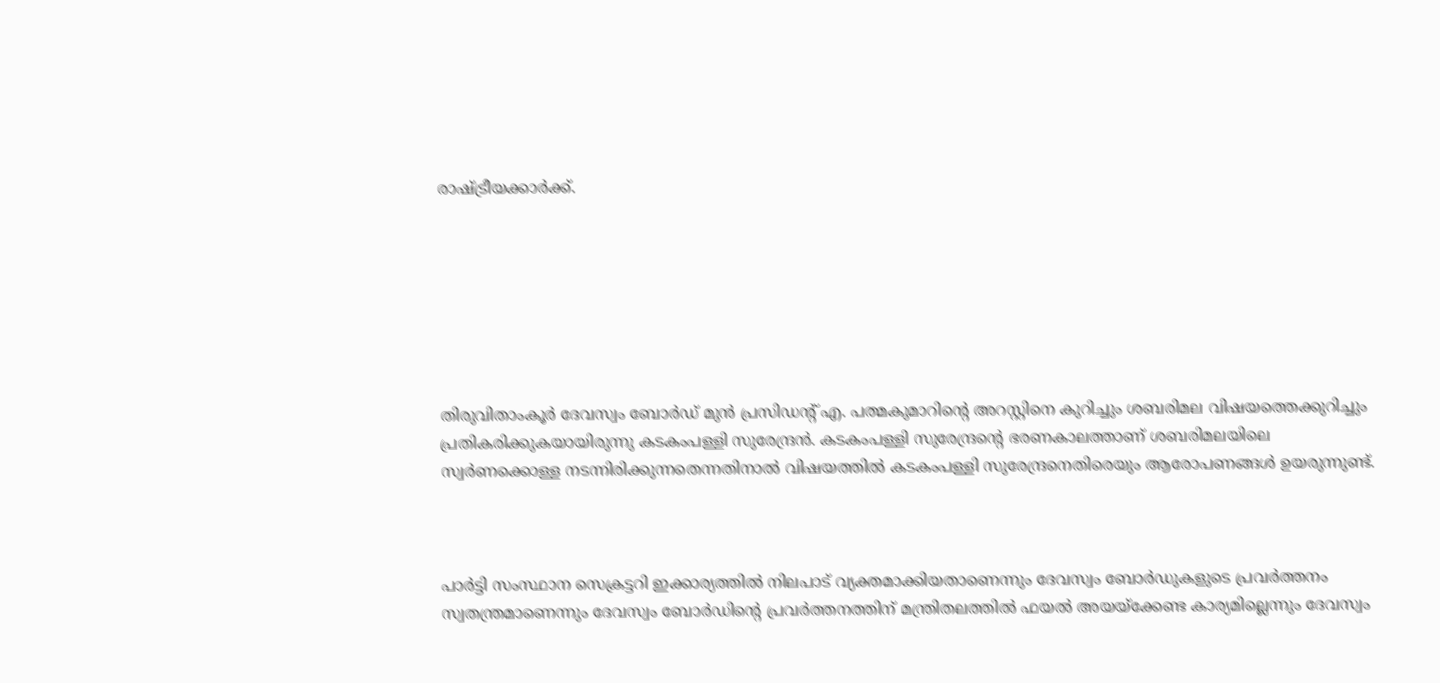രാഷ്ട്രീയക്കാർക്ക്.







തിരുവിതാംകൂർ ദേവസ്വം ബോർഡ് മുൻ പ്രസിഡന്റ് എ. പത്മകുമാറിന്റെ അറസ്റ്റിനെ കുറിച്ചും ശബരിമല വിഷയത്തെക്കുറിച്ചും പ്രതികരിക്കുകയായിരുന്നു കടകംപള്ളി സുരേന്ദ്രൻ. കടകംപള്ളി സുരേന്ദ്രന്റെ ഭരണകാലത്താണ് ശബരിമലയിലെ സ്വർണക്കൊള്ള നടന്നിരിക്കുന്നതെന്നതിനാൽ വിഷയത്തിൽ കടകംപള്ളി സുരേന്ദ്രനെതിരെയും ആരോപണങ്ങൾ ഉയരുന്നുണ്ട്.



പാർട്ടി സംസ്ഥാന സെക്രട്ടറി ഇക്കാര്യത്തിൽ നിലപാട് വ്യക്തമാക്കിയതാണെന്നും ദേവസ്വം ബോർഡുകളുടെ പ്രവർത്തനം സ്വതന്ത്രമാണെന്നും ദേവസ്വം ബോർഡിന്റെ പ്രവർത്തനത്തിന് മന്ത്രിതലത്തിൽ ഫയൽ അയയ്ക്കേണ്ട കാര്യമില്ലെന്നും ദേവസ്വം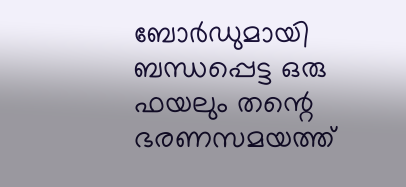ബോർഡുമായി ബന്ധപ്പെട്ട ഒരു ഫയലും തന്റെ ഭരണസമയത്ത്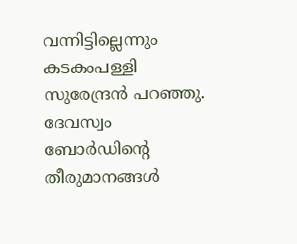വന്നിട്ടില്ലെന്നും കടകംപള്ളി സുരേന്ദ്രൻ പറഞ്ഞു. ദേവസ്വം ബോർഡിന്റെ തീരുമാനങ്ങൾ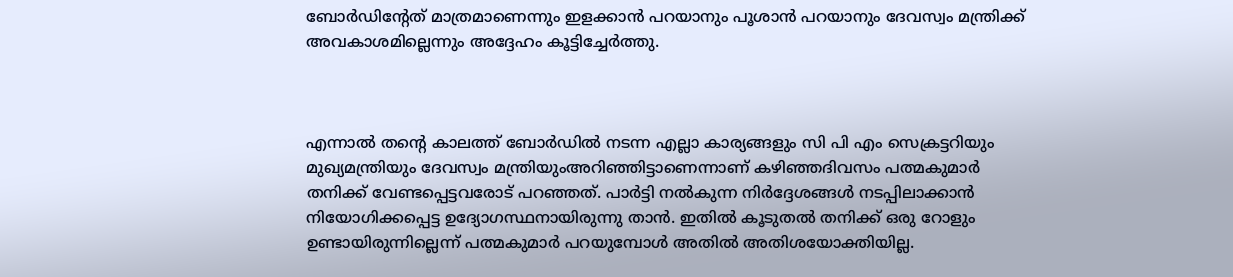ബോർഡിന്റേത് മാത്രമാണെന്നും ഇളക്കാൻ പറയാനും പൂശാൻ പറയാനും ദേവസ്വം മന്ത്രിക്ക് അവകാശമില്ലെന്നും അദ്ദേഹം കൂട്ടിച്ചേർത്തു.



എന്നാൽ തന്റെ കാലത്ത് ബോർഡിൽ നടന്ന എല്ലാ കാര്യങ്ങളും സി പി എം സെക്രട്ടറിയും മുഖ്യമന്ത്രിയും ദേവസ്വം മന്ത്രിയുംഅറിഞ്ഞിട്ടാണെന്നാണ് കഴിഞ്ഞദിവസം പത്മകുമാർ തനിക്ക് വേണ്ടപ്പെട്ടവരോട് പറഞ്ഞത്. പാർട്ടി നൽകുന്ന നിർദ്ദേശങ്ങൾ നടപ്പിലാക്കാൻ നിയോഗിക്കപ്പെട്ട ഉദ്യോഗസ്ഥനായിരുന്നു താൻ. ഇതിൽ കൂടുതൽ തനിക്ക് ഒരു റോളും ഉണ്ടായിരുന്നില്ലെന്ന് പത്മകുമാർ പറയുമ്പോൾ അതിൽ അതിശയോക്തിയില്ല.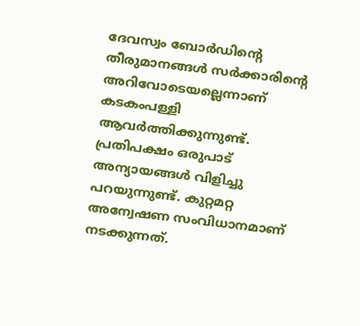ദേവസ്വം ബോർഡിന്റെ തീരുമാനങ്ങൾ സർക്കാരിൻ്റെ അറിവോടെയല്ലെന്നാണ് കടകംപള്ളി ആവർത്തിക്കുന്നുണ്ട്. പ്രതിപക്ഷം ഒരുപാട് അന്യായങ്ങൾ വിളിച്ചു പറയുന്നുണ്ട്. കുറ്റമറ്റ അന്വേഷണ സംവിധാനമാണ് നടക്കുന്നത്.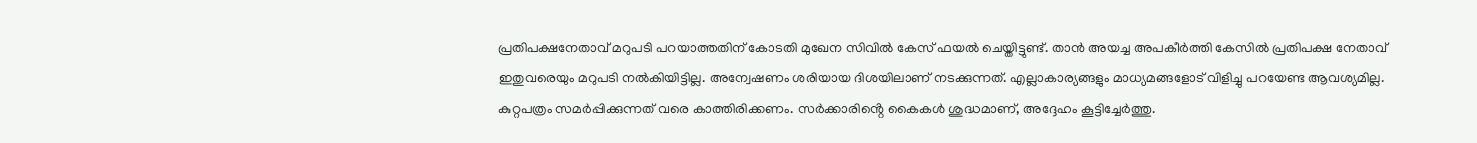പ്രതിപക്ഷനേതാവ് മറുപടി പറയാത്തതിന് കോടതി മുഖേന സിവിൽ കേസ് ഫയൽ ചെയ്തിട്ടുണ്ട്. താൻ അയച്ച അപകീർത്തി കേസിൽ പ്രതിപക്ഷ നേതാവ് ഇതുവരെയും മറുപടി നൽകിയിട്ടില്ല. അന്വേഷണം ശരിയായ ദിശയിലാണ് നടക്കുന്നത്. എല്ലാകാര്യങ്ങളും മാധ്യമങ്ങളോട് വിളിച്ചു പറയേണ്ട ആവശ്യമില്ല. കുറ്റപത്രം സമർപ്പിക്കുന്നത് വരെ കാത്തിരിക്കണം. സർക്കാരിൻ്റെ കൈകൾ ശുദ്ധമാണ്, അദ്ദേഹം കൂട്ടിച്ചേർത്തു.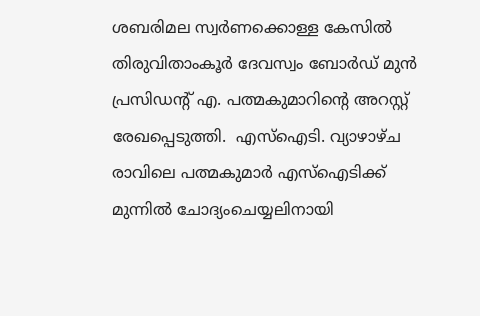ശബരിമല സ്വര്‍ണക്കൊള്ള കേസില്‍ തിരുവിതാംകൂര്‍ ദേവസ്വം ബോര്‍ഡ് മുന്‍ പ്രസിഡന്റ് എ. പത്മകുമാറിന്റെ അറസ്റ്റ് രേഖപ്പെടുത്തി.  എസ്ഐടി. വ്യാഴാഴ്ച രാവിലെ പത്മകുമാര്‍ എസ്ഐടിക്ക് മുന്നില്‍ ചോദ്യംചെയ്യലിനായി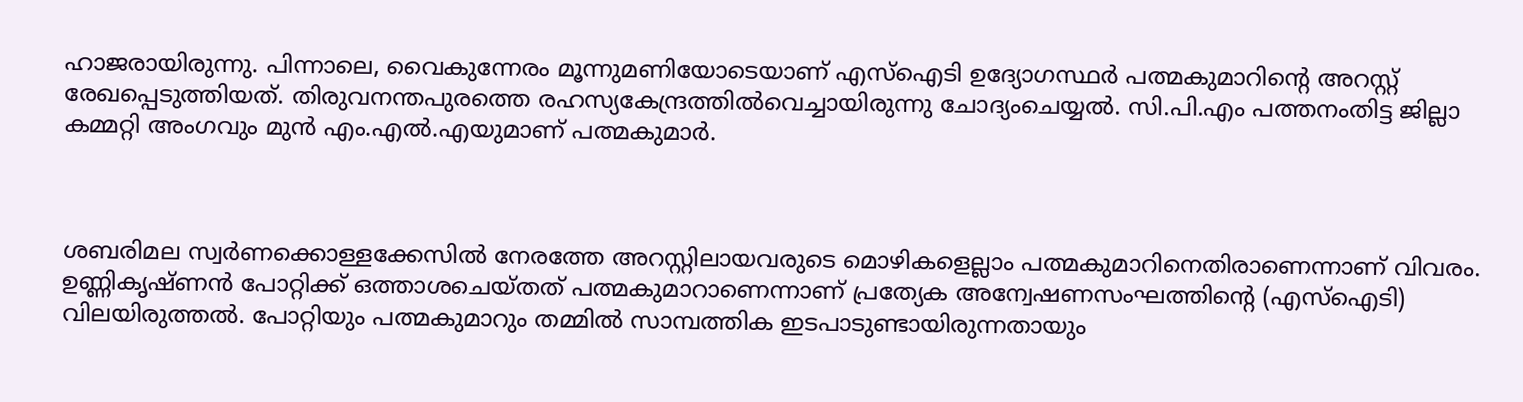ഹാജരായിരുന്നു. പിന്നാലെ, വൈകുന്നേരം മൂന്നുമണിയോടെയാണ് എസ്‌ഐടി ഉദ്യോഗസ്ഥര്‍ പത്മകുമാറിന്റെ അറസ്റ്റ് രേഖപ്പെടുത്തിയത്. തിരുവനന്തപുരത്തെ രഹസ്യകേന്ദ്രത്തില്‍വെച്ചായിരുന്നു ചോദ്യംചെയ്യല്‍. സി.പി.എം പത്തനംതിട്ട ജില്ലാ കമ്മറ്റി അംഗവും മുൻ എം.എൽ.എയുമാണ് പത്മകുമാർ.



ശബരിമല സ്വര്‍ണക്കൊള്ളക്കേസില്‍ നേരത്തേ അറസ്റ്റിലായവരുടെ മൊഴികളെല്ലാം പത്മകുമാറിനെതിരാണെന്നാണ് വിവരം. ഉണ്ണികൃഷ്ണന്‍ പോറ്റിക്ക് ഒത്താശചെയ്തത് പത്മകുമാറാണെന്നാണ് പ്രത്യേക അന്വേഷണസംഘത്തിന്റെ (എസ്‌ഐടി) വിലയിരുത്തല്‍. പോറ്റിയും പത്മകുമാറും തമ്മില്‍ സാമ്പത്തിക ഇടപാടുണ്ടായിരുന്നതായും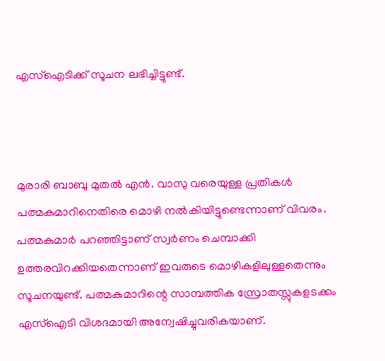എസ്‌ഐടിക്ക് സൂചന ലഭിച്ചിട്ടുണ്ട്.



മുരാരി ബാബു മുതല്‍ എന്‍. വാസു വരെയുള്ള പ്രതികള്‍ പത്മകുമാറിനെതിരെ മൊഴി നല്‍കിയിട്ടുണ്ടെന്നാണ് വിവരം. പത്മകുമാര്‍ പറഞ്ഞിട്ടാണ് സ്വര്‍ണം ചെമ്പാക്കി ഉത്തരവിറക്കിയതെന്നാണ് ഇവരുടെ മൊഴികളിലുള്ളതെന്നും സൂചനയുണ്ട്. പത്മകുമാറിന്റെ സാമ്പത്തിക സ്രോതസ്സുകളടക്കം എസ്‌ഐടി വിശദമായി അന്വേഷിച്ചുവരികയാണ്.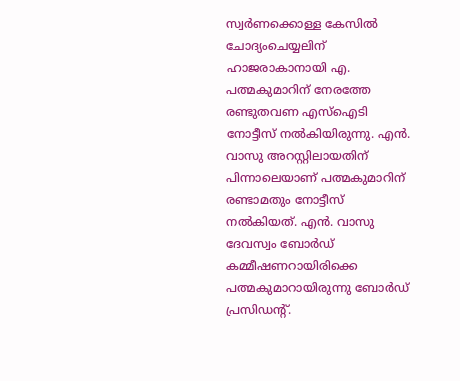സ്വര്‍ണക്കൊള്ള കേസില്‍ ചോദ്യംചെയ്യലിന് ഹാജരാകാനായി എ. പത്മകുമാറിന് നേരത്തേ രണ്ടുതവണ എസ്‌ഐടി നോട്ടീസ് നല്‍കിയിരുന്നു. എന്‍. വാസു അറസ്റ്റിലായതിന് പിന്നാലെയാണ് പത്മകുമാറിന് രണ്ടാമതും നോട്ടീസ് നല്‍കിയത്. എന്‍. വാസു ദേവസ്വം ബോര്‍ഡ് കമ്മീഷണറായിരിക്കെ പത്മകുമാറായിരുന്നു ബോര്‍ഡ് പ്രസിഡന്റ്.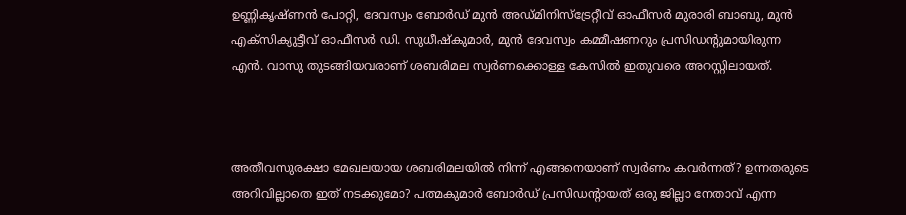ഉണ്ണികൃഷ്ണന്‍ പോറ്റി, ദേവസ്വം ബോര്‍ഡ് മുന്‍ അഡ്മിനിസ്‌ട്രേറ്റീവ് ഓഫീസര്‍ മുരാരി ബാബു, മുന്‍ എക്‌സിക്യുട്ടീവ് ഓഫീസര്‍ ഡി. സുധീഷ്‌കുമാര്‍, മുന്‍ ദേവസ്വം കമ്മീഷണറും പ്രസിഡന്റുമായിരുന്ന എന്‍. വാസു തുടങ്ങിയവരാണ് ശബരിമല സ്വര്‍ണക്കൊള്ള കേസില്‍ ഇതുവരെ അറസ്റ്റിലായത്.



അതീവസുരക്ഷാ മേഖലയായ ശബരിമലയിൽ നിന്ന് എങ്ങനെയാണ് സ്വർണം കവർന്നത്? ഉന്നതരുടെ അറിവില്ലാതെ ഇത് നടക്കുമോ? പത്മകുമാർ ബോർഡ് പ്രസിഡന്റായത് ഒരു ജില്ലാ നേതാവ് എന്ന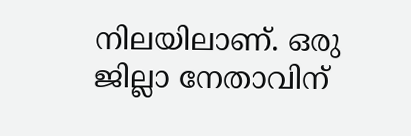നിലയിലാണ്. ഒരു ജില്ലാ നേതാവിന്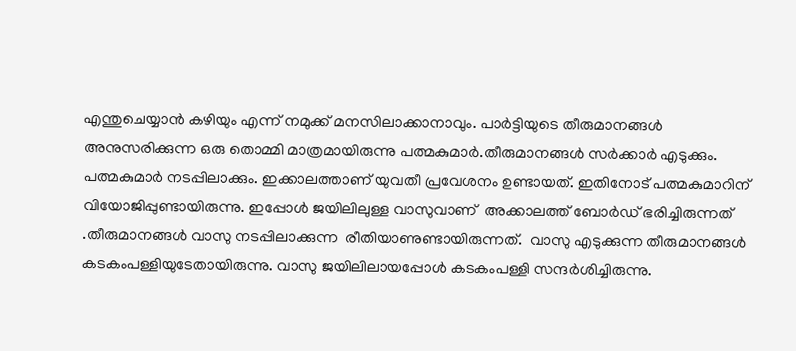എന്തുചെയ്യാൻ കഴിയും എന്ന് നമുക്ക് മനസിലാക്കാനാവും. പാർട്ടിയുടെ തീരുമാനങ്ങൾ അനുസരിക്കുന്ന ഒരു തൊമ്മി മാത്രമായിരുന്നു പത്മകുമാർ.തീരുമാനങ്ങൾ സർക്കാർ എടുക്കും. പത്മകുമാർ നടപ്പിലാക്കും. ഇക്കാലത്താണ് യുവതീ പ്രവേശനം ഉണ്ടായത്. ഇതിനോട് പത്മകുമാറിന് വിയോജിപ്പുണ്ടായിരുന്നു. ഇപ്പോൾ ജയിലിലുള്ള വാസുവാണ്  അക്കാലത്ത് ബോർഡ് ഭരിച്ചിരുന്നത് .തീരുമാനങ്ങൾ വാസു നടപ്പിലാക്കുന്ന  രീതിയാണുണ്ടായിരുന്നത്.  വാസു എടുക്കുന്ന തീരുമാനങ്ങൾ കടകംപള്ളിയുടേതായിരുന്നു. വാസു ജയിലിലായപ്പോൾ കടകംപള്ളി സന്ദർശിച്ചിരുന്നു.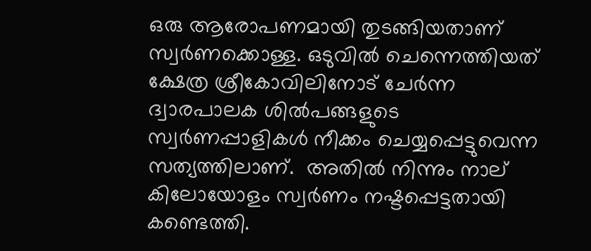ഒരു ആരോപണമായി തുടങ്ങിയതാണ് സ്വർണക്കൊള്ള. ഒടുവിൽ ചെന്നെത്തിയത് ക്ഷേത്ര ശ്രീകോവിലിനോട് ചേര്‍ന്ന ദ്വാരപാലക ശില്‍പങ്ങളുടെ സ്വര്‍ണപ്പാളികള്‍ നീക്കം ചെയ്യപ്പെട്ടുവെന്ന സത്യത്തിലാണ്.  അതില്‍ നിന്നും നാല് കിലോയോളം സ്വര്‍ണം നഷ്ടപ്പെട്ടതായി കണ്ടെത്തി.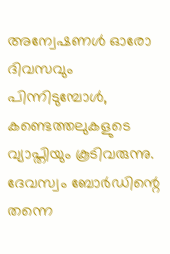അന്വേഷണൾ ഓരോ ദിവസവും പിന്നിടുമ്പോൾ, കണ്ടെത്തലുകളുടെ വ്യാപ്തിയും കൂടിവരുന്നു. ദേവസ്വം ബോര്‍ഡിന്റെ തന്നെ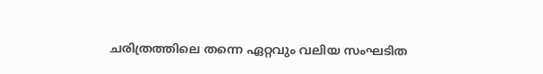ചരിത്രത്തിലെ തന്നെ ഏറ്റവും വലിയ സംഘടിത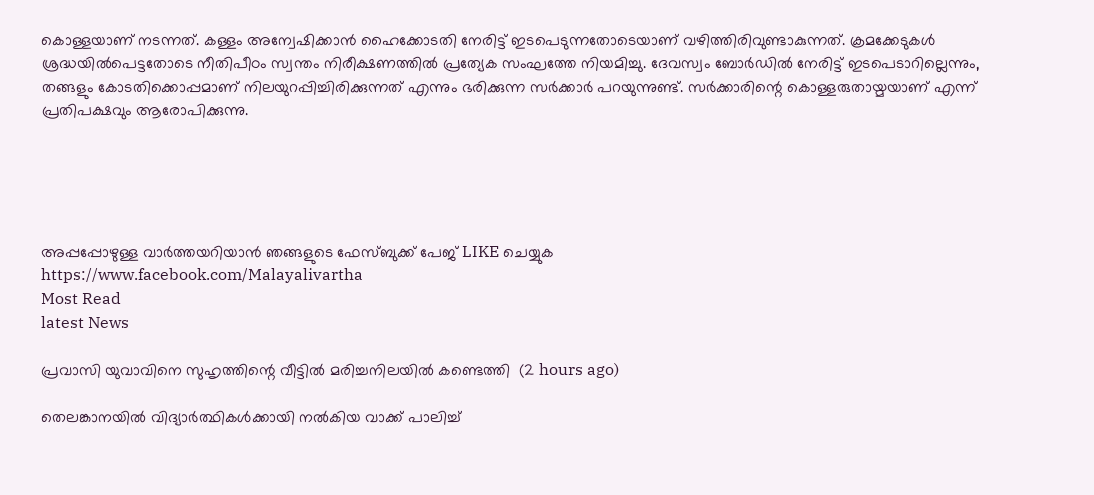കൊള്ളയാണ് നടന്നത്. കള്ളം അന്വേഷിക്കാന്‍ ഹൈക്കോടതി നേരിട്ട് ഇടപെടുന്നതോടെയാണ് വഴിത്തിരിവുണ്ടാകുന്നത്. ക്രമക്കേടുകൾ ശ്രദ്ധയിൽപെട്ടതോടെ നീതിപീഠം സ്വന്തം നിരീക്ഷണത്തിൽ പ്രത്യേക സംഘത്തേ നിയമിച്ചു. ദേവസ്വം ബോർഡിൽ നേരിട്ട് ഇടപെടാറില്ലെന്നും, തങ്ങളും കോടതിക്കൊപ്പമാണ് നിലയുറപ്പിച്ചിരിക്കുന്നത് എന്നും ഭരിക്കുന്ന സര്‍ക്കാര്‍ പറയുന്നുണ്ട്. സര്‍ക്കാരിന്റെ കൊള്ളരുതായ്മയാണ് എന്ന് പ്രതിപക്ഷവും ആരോപിക്കുന്നു.





അപ്പപ്പോഴുള്ള വാര്‍ത്തയറിയാന്‍ ഞങ്ങളുടെ ഫേസ്‌ബുക്ക്‌ പേജ് LIKE ചെയ്യുക
https://www.facebook.com/Malayalivartha
Most Read
latest News

പ്രവാസി യുവാവിനെ സുഹൃത്തിന്റെ വീട്ടില്‍ മരിച്ചനിലയില്‍ കണ്ടെത്തി  (2 hours ago)

തെലങ്കാനയില്‍ വിദ്യാര്‍ത്ഥികള്‍ക്കായി നല്‍കിയ വാക്ക് പാലിച്ച്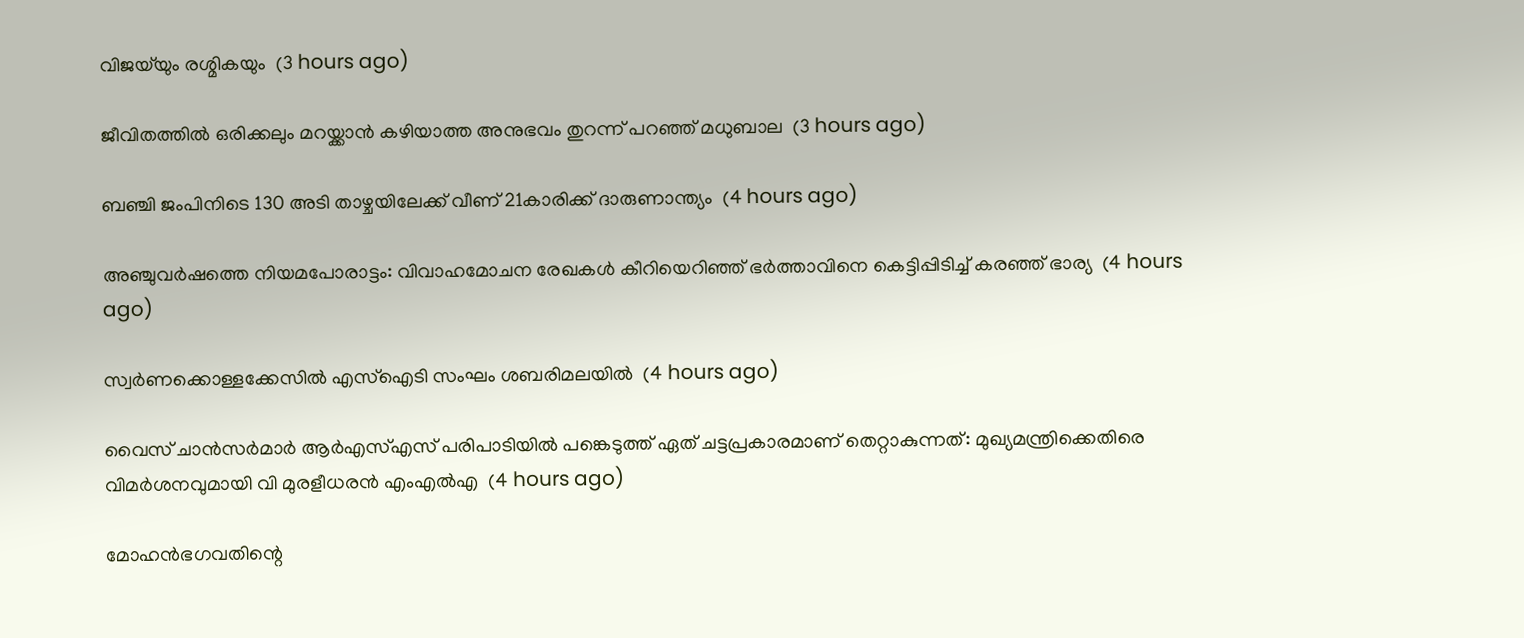വിജയ്‌യും രശ്മികയും  (3 hours ago)

ജീവിതത്തില്‍ ഒരിക്കലും മറയ്ക്കാന്‍ കഴിയാത്ത അനുഭവം തുറന്ന് പറഞ്ഞ് മധുബാല  (3 hours ago)

ബഞ്ചി ജംപിനിടെ 130 അടി താഴ്ചയിലേക്ക് വീണ് 21കാരിക്ക് ദാരുണാന്ത്യം  (4 hours ago)

അഞ്ചുവര്‍ഷത്തെ നിയമപോരാട്ടം: വിവാഹമോചന രേഖകള്‍ കീറിയെറിഞ്ഞ് ഭര്‍ത്താവിനെ കെട്ടിപ്പിടിച്ച് കരഞ്ഞ് ഭാര്യ  (4 hours ago)

സ്വര്‍ണക്കൊള്ളക്കേസില്‍ എസ്‌ഐടി സംഘം ശബരിമലയില്‍  (4 hours ago)

വൈസ് ചാന്‍സര്‍മാര്‍ ആര്‍എസ്എസ് പരിപാടിയില്‍ പങ്കെടുത്ത് ഏത് ചട്ടപ്രകാരമാണ് തെറ്റാകുന്നത്: മുഖ്യമന്ത്രിക്കെതിരെ വിമര്‍ശനവുമായി വി മുരളീധരന്‍ എംഎല്‍എ  (4 hours ago)

മോഹന്‍ഭഗവതിന്റെ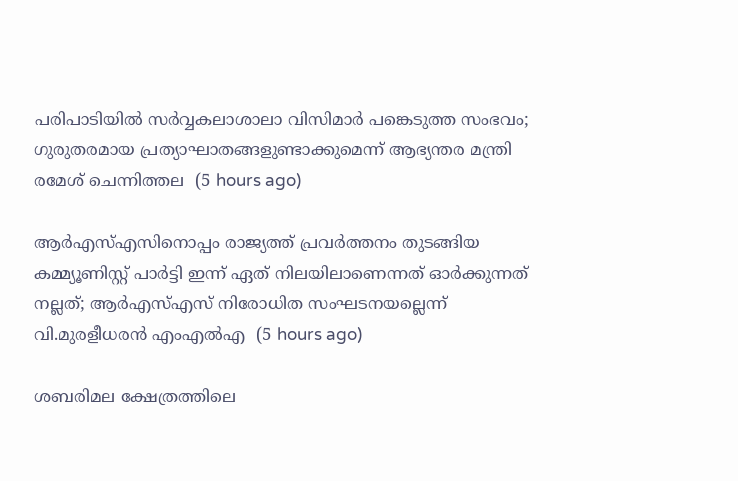പരിപാടിയില്‍ സര്‍വ്വകലാശാലാ വിസിമാര്‍ പങ്കെടുത്ത സംഭവം; ഗുരുതരമായ പ്രത്യാഘാതങ്ങളുണ്ടാക്കുമെന്ന് ആഭ്യന്തര മന്ത്രി രമേശ് ചെന്നിത്തല  (5 hours ago)

ആര്‍എസ്എസിനൊപ്പം രാജ്യത്ത് പ്രവർത്തനം തുടങ്ങിയ കമ്മ്യൂണിസ്റ്റ് പാർട്ടി ഇന്ന് ഏത് നിലയിലാണെന്നത് ഓർക്കുന്നത് നല്ലത്; ആര്‍എസ്എസ് നിരോധിത സംഘടനയല്ലെന്ന് വി.മുരളീധരന്‍ എംഎല്‍എ  (5 hours ago)

ശബരിമല ക്ഷേത്രത്തിലെ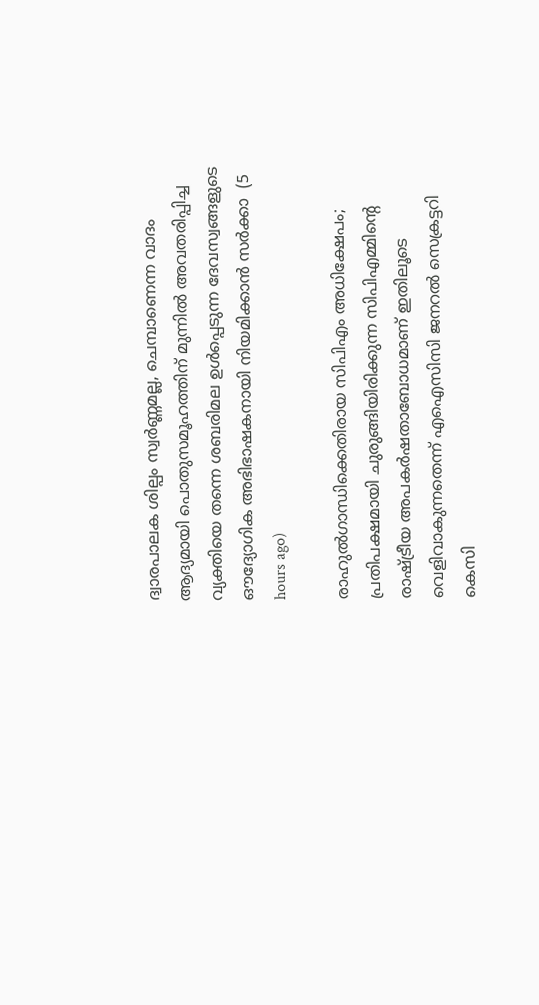ദ്വാരപാലക ശില്പം സ്വർണ്ണമല്ല, ചെമ്പാണെന്ന വാദം ആദ്യമായി പൊതുസമൂഹത്തിന് മുന്നിൽ അവതരിപ്പിച്ച വ്യക്തിയെ തന്നെ ശബരിമല ഉൾപ്പെടുന്ന ദേവസ്വങ്ങളുടെ ഔദ്യോഗിക അഭിഭാഷകനായി നിയമിക്കാൻ സർക്കാ  (5 hours ago)

രാഹുൽഗാന്ധിക്കെതിരായ സിപിഎം അധിക്ഷേപം; പ്രതിപക്ഷമായി ചുരുങ്ങിയിരിക്കുന്ന സിപിഎമ്മിൻ്റെ രാഷ്ട്രീയ അപകർഷതാബോധമാണ് ഇതിലൂടെ വെളിവാകുന്നതെന്ന് എഐസിസി ജനറൽ സെക്രട്ടറി കെസി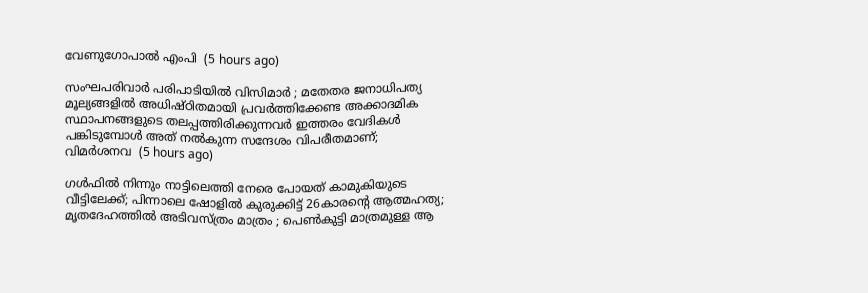വേണുഗോപാൽ എംപി  (5 hours ago)

സംഘപരിവാർ പരിപാടിയിൽ വിസിമാർ ; മതേതര ജനാധിപത്യ മൂല്യങ്ങളിൽ അധിഷ്ഠിതമായി പ്രവർത്തിക്കേണ്ട അക്കാദമിക സ്ഥാപനങ്ങളുടെ തലപ്പത്തിരിക്കുന്നവർ ഇത്തരം വേദികൾ പങ്കിടുമ്പോൾ അത് നൽകുന്ന സന്ദേശം വിപരീതമാണ്; വിമർശനവ  (5 hours ago)

ഗൾഫിൽ നിന്നും നാട്ടിലെത്തി നേരെ പോയത് കാമുകിയുടെ വീട്ടിലേക്ക്; പിന്നാലെ ഷോളിൽ കുരുക്കിട്ട് 26കാരന്റെ ആത്മഹത്യ; മൃതദേഹത്തിൽ അടിവസ്ത്രം മാത്രം ; പെൺകുട്ടി മാത്രമുള്ള ആ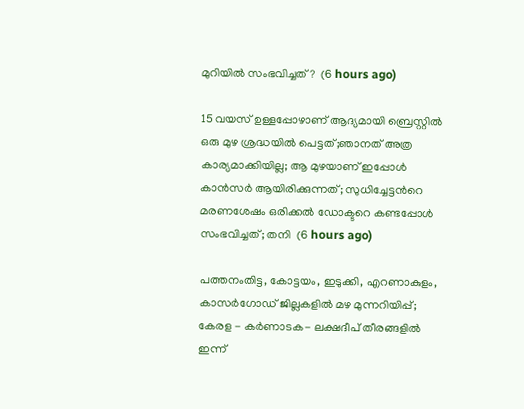മുറിയിൽ സംഭവിച്ചത് ?  (6 hours ago)

15 വയസ് ഉള്ളപ്പോഴാണ് ആദ്യമായി ബ്രെസ്റ്റിൽ ഒരു മുഴ ശ്രദ്ധയിൽ പെട്ടത്;ഞാനത് അത്ര കാര്യമാക്കിയില്ല; ആ മുഴയാണ് ഇപ്പോൾ കാൻസർ ആയിരിക്കുന്നത്; സുധിച്ചേട്ടൻറെ മരണശേഷം ഒരിക്കൽ ഡോക്ടറെ കണ്ടപ്പോൾ സംഭവിച്ചത്; തനി  (6 hours ago)

പത്തനംതിട്ട, കോട്ടയം, ഇടുക്കി, എറണാകുളം, കാസർഗോഡ് ജില്ലകളിൽ മഴ മുന്നറിയിപ്പ്; കേരള - കർണാടക- ലക്ഷദീപ് തീരങ്ങളിൽ ഇന്ന്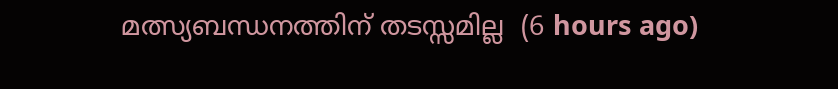മത്സ്യബന്ധനത്തിന് തടസ്സമില്ല  (6 hours ago)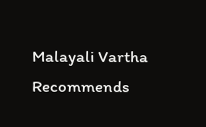Malayali Vartha Recommends